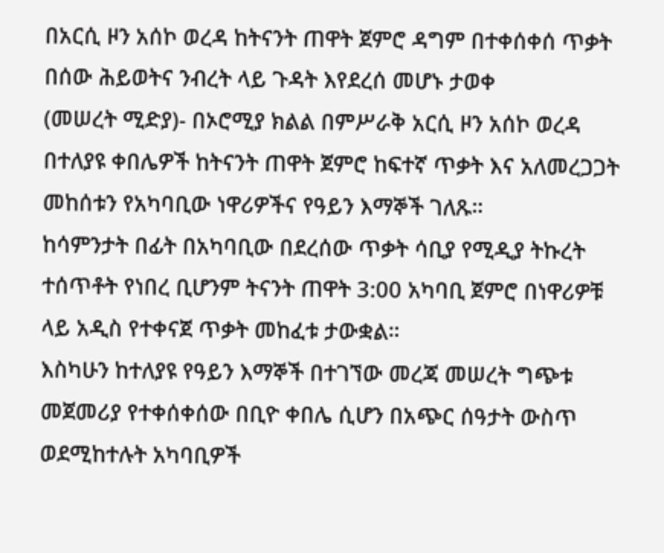በአርሲ ዞን አሰኮ ወረዳ ከትናንት ጠዋት ጀምሮ ዳግም በተቀሰቀሰ ጥቃት በሰው ሕይወትና ንብረት ላይ ጉዳት እየደረሰ መሆኑ ታወቀ
(መሠረት ሚድያ)- በኦሮሚያ ክልል በምሥራቅ አርሲ ዞን አሰኮ ወረዳ በተለያዩ ቀበሌዎች ከትናንት ጠዋት ጀምሮ ከፍተኛ ጥቃት እና አለመረጋጋት መከሰቱን የአካባቢው ነዋሪዎችና የዓይን እማኞች ገለጹ።
ከሳምንታት በፊት በአካባቢው በደረሰው ጥቃት ሳቢያ የሚዲያ ትኩረት ተሰጥቶት የነበረ ቢሆንም ትናንት ጠዋት 3:00 አካባቢ ጀምሮ በነዋሪዎቹ ላይ አዲስ የተቀናጀ ጥቃት መከፈቱ ታውቋል።
እስካሁን ከተለያዩ የዓይን እማኞች በተገኘው መረጃ መሠረት ግጭቱ መጀመሪያ የተቀሰቀሰው በቢዮ ቀበሌ ሲሆን በአጭር ሰዓታት ውስጥ ወደሚከተሉት አካባቢዎች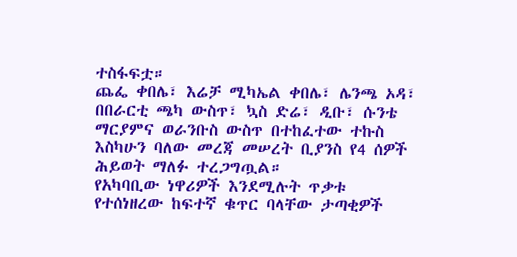ተስፋፍቷ።
ጨፌ ቀበሌ፣ እሬቻ ሚካኤል ቀበሌ፣ ሌንጫ ኦዳ፣ በበራርቲ ጫካ ውስጥ፣ ኳስ ድሬ፣ ዲቡ፣ ሱንቴ ማርያምና ወራንቡስ ውስጥ በተከፈተው ተኩስ እስካሁን ባለው መረጃ መሠረት ቢያንስ የ4 ሰዎች ሕይወት ማለፉ ተረጋግጧል።
የአካባቢው ነዋሪዎች እንደሚሉት ጥቃቱ የተሰነዘረው ከፍተኛ ቁጥር ባላቸው ታጣቂዎች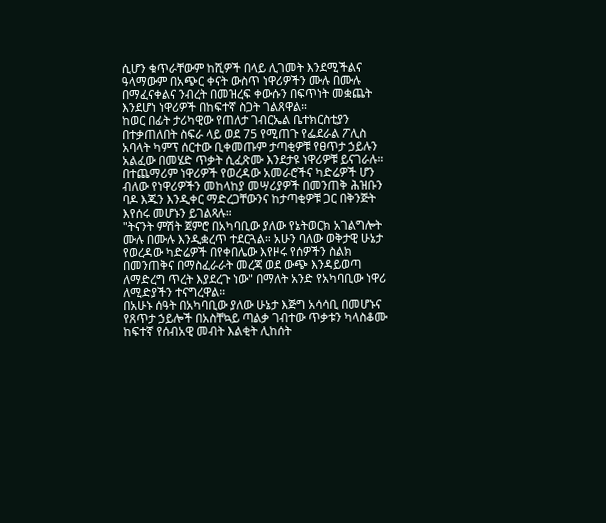ሲሆን ቁጥራቸውም ከሺዎች በላይ ሊገመት እንደሚችልና ዓላማውም በአጭር ቀናት ውስጥ ነዋሪዎችን ሙሉ በሙሉ በማፈናቀልና ንብረት በመዝረፍ ቀውሱን በፍጥነት መቋጨት እንደሆነ ነዋሪዎች በከፍተኛ ስጋት ገልጸዋል።
ከወር በፊት ታሪካዊው የጠለታ ገብርኤል ቤተክርስቲያን በተቃጠለበት ስፍራ ላይ ወደ 75 የሚጠጉ የፌደራል ፖሊስ አባላት ካምፕ ሰርተው ቢቀመጡም ታጣቂዎቹ የፀጥታ ኃይሉን አልፈው በመሄድ ጥቃት ሲፈጽሙ እንደታዩ ነዋሪዎቹ ይናገራሉ።
በተጨማሪም ነዋሪዎች የወረዳው አመራሮችና ካድሬዎች ሆን ብለው የነዋሪዎችን መከላከያ መሣሪያዎች በመንጠቅ ሕዝቡን ባዶ እጁን እንዲቀር ማድረጋቸውንና ከታጣቂዎቹ ጋር በቅንጅት እየሰሩ መሆኑን ይገልጻሉ።
"ትናንት ምሽት ጀምሮ በአካባቢው ያለው የኔትወርክ አገልግሎት ሙሉ በሙሉ እንዲቋረጥ ተደርጓል። አሁን ባለው ወቅታዊ ሁኔታ የወረዳው ካድሬዎች በየቀበሌው እየዞሩ የሰዎችን ስልክ በመንጠቅና በማስፈራራት መረጃ ወደ ውጭ እንዳይወጣ ለማድረግ ጥረት እያደረጉ ነው" በማለት አንድ የአካባቢው ነዋሪ ለሚድያችን ተናግረዋል።
በአሁኑ ሰዓት በአካባቢው ያለው ሁኔታ እጅግ አሳሳቢ በመሆኑና የጸጥታ ኃይሎች በአስቸኳይ ጣልቃ ገብተው ጥቃቱን ካላስቆሙ ከፍተኛ የሰብአዊ መብት እልቂት ሊከሰት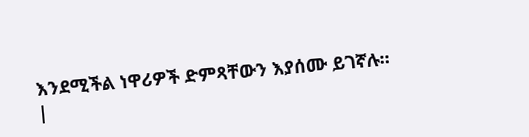እንደሚችል ነዋሪዎች ድምጻቸውን እያሰሙ ይገኛሉ።
|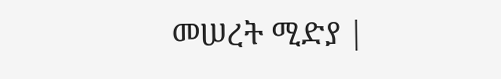መሠረት ሚድያ |